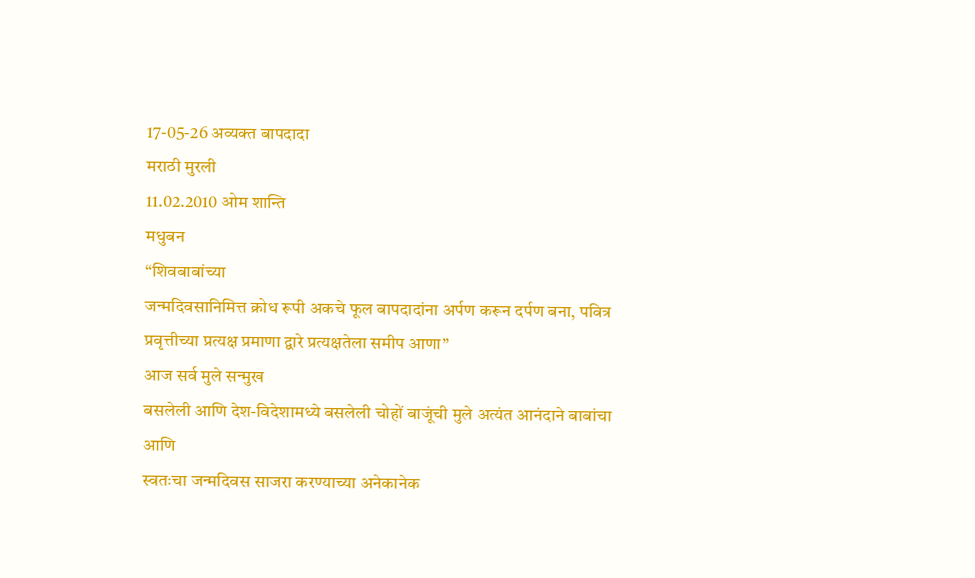17-05-26 अव्यक्त बापदादा
मराठी मुरली
11.02.2010 ओम शान्ति
मधुबन
“शिवबाबांच्या
जन्मदिवसानिमित्त क्रोध रूपी अकचे फूल बापदादांना अर्पण करून दर्पण बना, पवित्र
प्रवृत्तीच्या प्रत्यक्ष प्रमाणा द्वारे प्रत्यक्षतेला समीप आणा”
आज सर्व मुले सन्मुख
बसलेली आणि देश-विदेशामध्ये बसलेली चोहों बाजूंची मुले अत्यंत आनंदाने बाबांचा आणि
स्वतःचा जन्मदिवस साजरा करण्याच्या अनेकानेक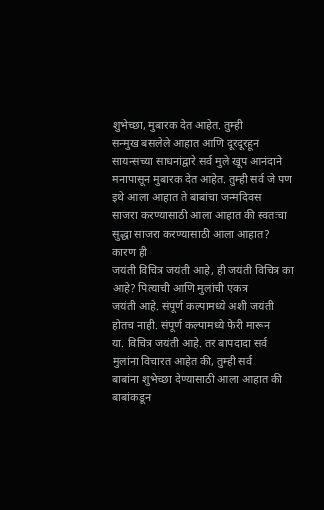शुभेच्छा, मुबारक देत आहेत. तुम्ही
सन्मुख बसलेले आहात आणि दूरदूरहून सायन्सच्या साधनांद्वारे सर्व मुले खूप आनंदाने
मनापासून मुबारक देत आहेत. तुम्ही सर्व जे पण इथे आला आहात ते बाबांचा जन्मदिवस
साजरा करण्यासाठी आला आहात की स्वतःचा सुद्धा साजरा करण्यासाठी आला आहात? कारण ही
जयंती विचित्र जयंती आहे, ही जयंती विचित्र का आहे? पित्याची आणि मुलांची एकत्र
जयंती आहे. संपूर्ण कल्पामध्ये अशी जयंती होतच नाही. संपूर्ण कल्पामध्ये फेरी मारून
या. विचित्र जयंती आहे. तर बापदादा सर्व मुलांना विचारत आहेत की, तुम्ही सर्व
बाबांना शुभेच्छा देण्यासाठी आला आहात की बाबांकडून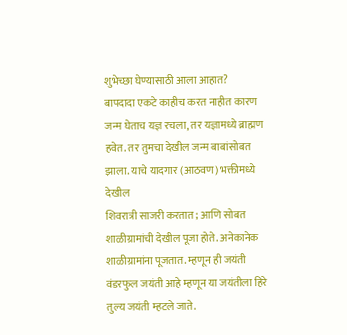शुभेच्छा घेण्यासाठी आला आहात?
बापदादा एकटे काहीच करत नाहीत कारण जन्म घेताच यज्ञ रचला, तर यज्ञामध्ये ब्राह्मण
हवेत. तर तुमचा देखील जन्म बाबांसोबत झाला. याचे यादगार (आठवण) भक्तीमध्ये देखील
शिवरात्री साजरी करतात; आणि सोबत शाळीग्रामांची देखील पूजा होते. अनेकानेक
शाळीग्रामांना पूजतात. म्हणून ही जयंती वंडरफुल जयंती आहे म्हणून या जयंतीला हिरे
तुल्य जयंती म्हटले जाते.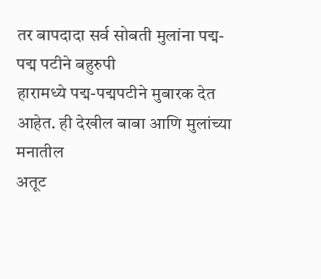तर बापदादा सर्व सोबती मुलांना पद्म-पद्म पटीने बहुरुपी
हारामध्ये पद्म-पद्मपटीने मुबारक देत आहेत. ही देखील बाबा आणि मुलांच्या मनातील
अतूट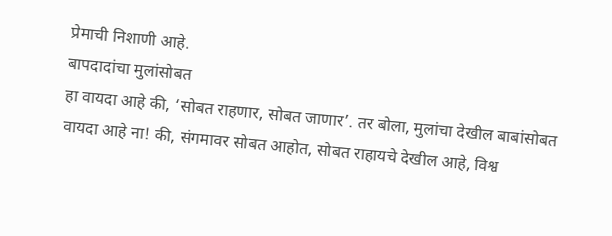प्रेमाची निशाणी आहे.
बापदादांचा मुलांसोबत
हा वायदा आहे की, ‘सोबत राहणार, सोबत जाणार’. तर बोला, मुलांचा देखील बाबांसोबत
वायदा आहे ना! की, संगमावर सोबत आहोत, सोबत राहायचे देखील आहे, विश्व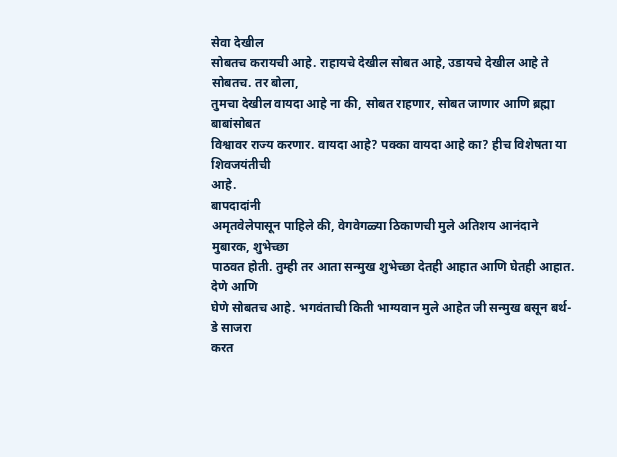सेवा देखील
सोबतच करायची आहे. राहायचे देखील सोबत आहे, उडायचे देखील आहे ते सोबतच. तर बोला,
तुमचा देखील वायदा आहे ना की, सोबत राहणार, सोबत जाणार आणि ब्रह्मा बाबांसोबत
विश्वावर राज्य करणार. वायदा आहे? पक्का वायदा आहे का? हीच विशेषता या शिवजयंतीची
आहे.
बापदादांनी
अमृतवेलेपासून पाहिले की, वेगवेगळ्या ठिकाणची मुले अतिशय आनंदाने मुबारक, शुभेच्छा
पाठवत होती. तुम्ही तर आता सन्मुख शुभेच्छा देतही आहात आणि घेतही आहात. देणे आणि
घेणे सोबतच आहे. भगवंताची किती भाग्यवान मुले आहेत जी सन्मुख बसून बर्थ-डे साजरा
करत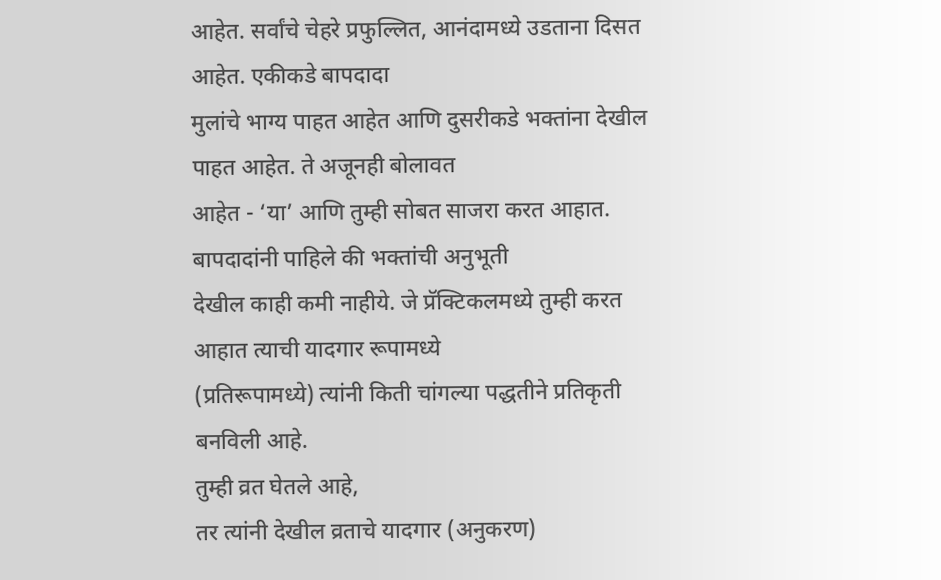आहेत. सर्वांचे चेहरे प्रफुल्लित, आनंदामध्ये उडताना दिसत आहेत. एकीकडे बापदादा
मुलांचे भाग्य पाहत आहेत आणि दुसरीकडे भक्तांना देखील पाहत आहेत. ते अजूनही बोलावत
आहेत - ‘या’ आणि तुम्ही सोबत साजरा करत आहात. बापदादांनी पाहिले की भक्तांची अनुभूती
देखील काही कमी नाहीये. जे प्रॅक्टिकलमध्ये तुम्ही करत आहात त्याची यादगार रूपामध्ये
(प्रतिरूपामध्ये) त्यांनी किती चांगल्या पद्धतीने प्रतिकृती बनविली आहे.
तुम्ही व्रत घेतले आहे,
तर त्यांनी देखील व्रताचे यादगार (अनुकरण)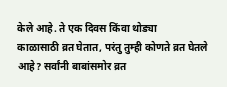केले आहे. ते एक दिवस किंवा थोड्या
काळासाठी व्रत घेतात, परंतु तुम्ही कोणते व्रत घेतले आहे? सर्वांनी बाबांसमोर व्रत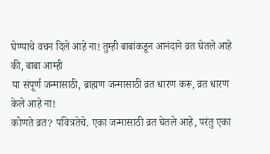घेण्याचे वचन दिले आहे ना! तुम्ही बाबांकडून आनंदाने व्रत घेतले आहे की, बाबा आम्ही
या संपूर्ण जन्मासाठी, ब्राह्मण जन्मासाठी व्रत धारण करू, व्रत धारण केले आहे ना!
कोणते व्रत? पवित्रतेचे. एका जन्मासाठी व्रत घेतले आहे, परंतु एका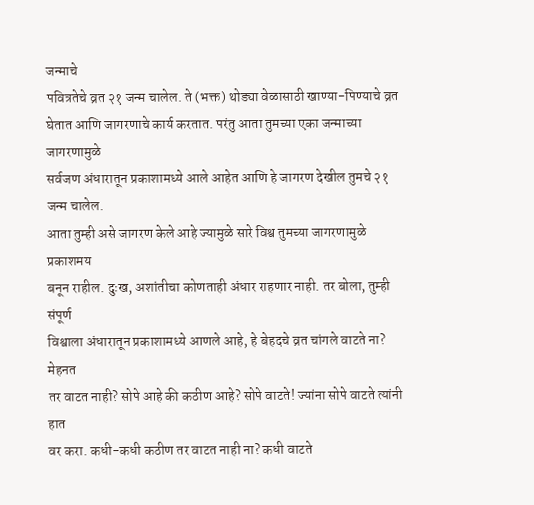जन्माचे
पवित्रतेचे व्रत २१ जन्म चालेल. ते (भक्त) थोड्या वेळासाठी खाण्या-पिण्याचे व्रत
घेतात आणि जागरणाचे कार्य करतात. परंतु आता तुमच्या एका जन्माच्या जागरणामुळे
सर्वजण अंधारातून प्रकाशामध्ये आले आहेत आणि हे जागरण देखील तुमचे २१ जन्म चालेल.
आता तुम्ही असे जागरण केले आहे ज्यामुळे सारे विश्व तुमच्या जागरणामुळे प्रकाशमय
बनून राहील. दुःख, अशांतीचा कोणताही अंधार राहणार नाही. तर बोला, तुम्ही संपूर्ण
विश्वाला अंधारातून प्रकाशामध्ये आणले आहे, हे बेहदचे व्रत चांगले वाटते ना? मेहनत
तर वाटत नाही? सोपे आहे की कठीण आहे? सोपे वाटते! ज्यांना सोपे वाटते त्यांनी हात
वर करा. कधी-कधी कठीण तर वाटत नाही ना? कधी वाटते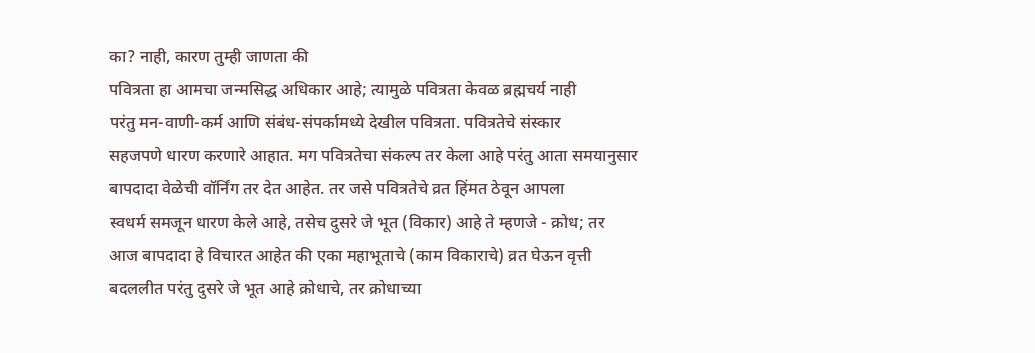का? नाही, कारण तुम्ही जाणता की
पवित्रता हा आमचा जन्मसिद्ध अधिकार आहे; त्यामुळे पवित्रता केवळ ब्रह्मचर्य नाही
परंतु मन-वाणी-कर्म आणि संबंध-संपर्कामध्ये देखील पवित्रता. पवित्रतेचे संस्कार
सहजपणे धारण करणारे आहात. मग पवित्रतेचा संकल्प तर केला आहे परंतु आता समयानुसार
बापदादा वेळेची वॉर्निंग तर देत आहेत. तर जसे पवित्रतेचे व्रत हिंमत ठेवून आपला
स्वधर्म समजून धारण केले आहे, तसेच दुसरे जे भूत (विकार) आहे ते म्हणजे - क्रोध; तर
आज बापदादा हे विचारत आहेत की एका महाभूताचे (काम विकाराचे) व्रत घेऊन वृत्ती
बदललीत परंतु दुसरे जे भूत आहे क्रोधाचे, तर क्रोधाच्या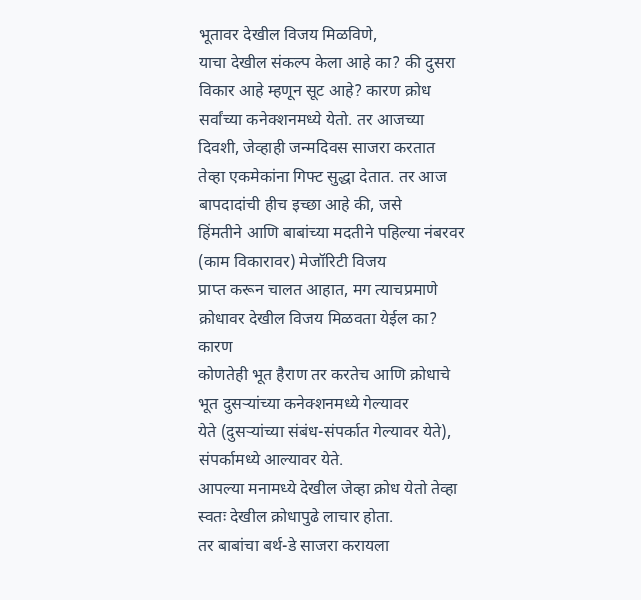भूतावर देखील विजय मिळविणे,
याचा देखील संकल्प केला आहे का? की दुसरा विकार आहे म्हणून सूट आहे? कारण क्रोध
सर्वांच्या कनेक्शनमध्ये येतो. तर आजच्या दिवशी, जेव्हाही जन्मदिवस साजरा करतात
तेव्हा एकमेकांना गिफ्ट सुद्धा देतात. तर आज बापदादांची हीच इच्छा आहे की, जसे
हिंमतीने आणि बाबांच्या मदतीने पहिल्या नंबरवर (काम विकारावर) मेजॉरिटी विजय
प्राप्त करून चालत आहात, मग त्याचप्रमाणे क्रोधावर देखील विजय मिळवता येईल का? कारण
कोणतेही भूत हैराण तर करतेच आणि क्रोधाचे भूत दुसऱ्यांच्या कनेक्शनमध्ये गेल्यावर
येते (दुसऱ्यांच्या संबंध-संपर्कात गेल्यावर येते), संपर्कामध्ये आल्यावर येते.
आपल्या मनामध्ये देखील जेव्हा क्रोध येतो तेव्हा स्वतः देखील क्रोधापुढे लाचार होता.
तर बाबांचा बर्थ-डे साजरा करायला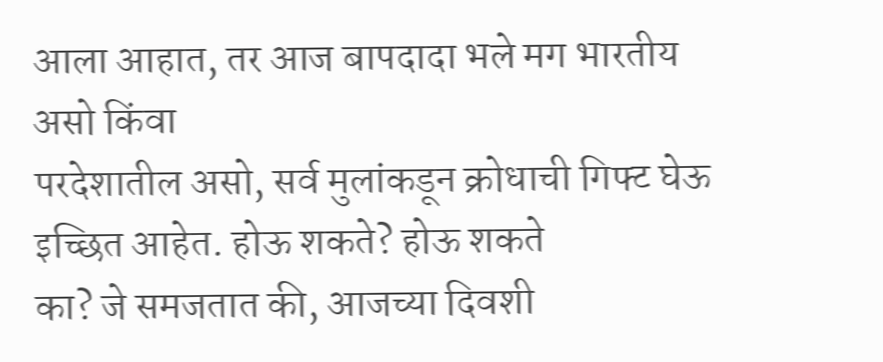आला आहात, तर आज बापदादा भले मग भारतीय असो किंवा
परदेशातील असो, सर्व मुलांकडून क्रोधाची गिफ्ट घेऊ इच्छित आहेत. होऊ शकते? होऊ शकते
का? जे समजतात की, आजच्या दिवशी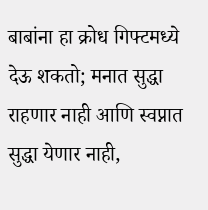बाबांना हा क्रोध गिफ्टमध्ये देऊ शकतो; मनात सुद्धा
राहणार नाही आणि स्वप्नात सुद्धा येणार नाही,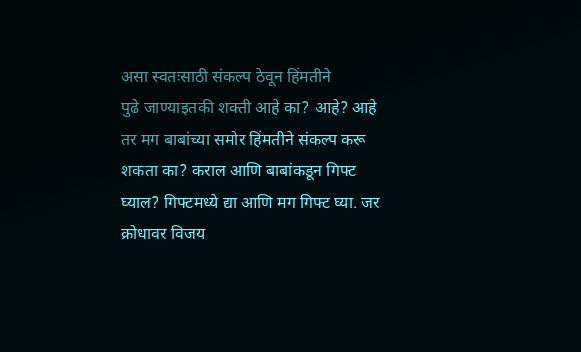असा स्वतःसाठी संकल्प ठेवून हिंमतीने
पुढे जाण्याइतकी शक्ती आहे का? आहे? आहे तर मग बाबांच्या समोर हिंमतीने संकल्प करू
शकता का? कराल आणि बाबांकडून गिफ्ट घ्याल? गिफ्टमध्ये द्या आणि मग गिफ्ट घ्या. जर
क्रोधावर विजय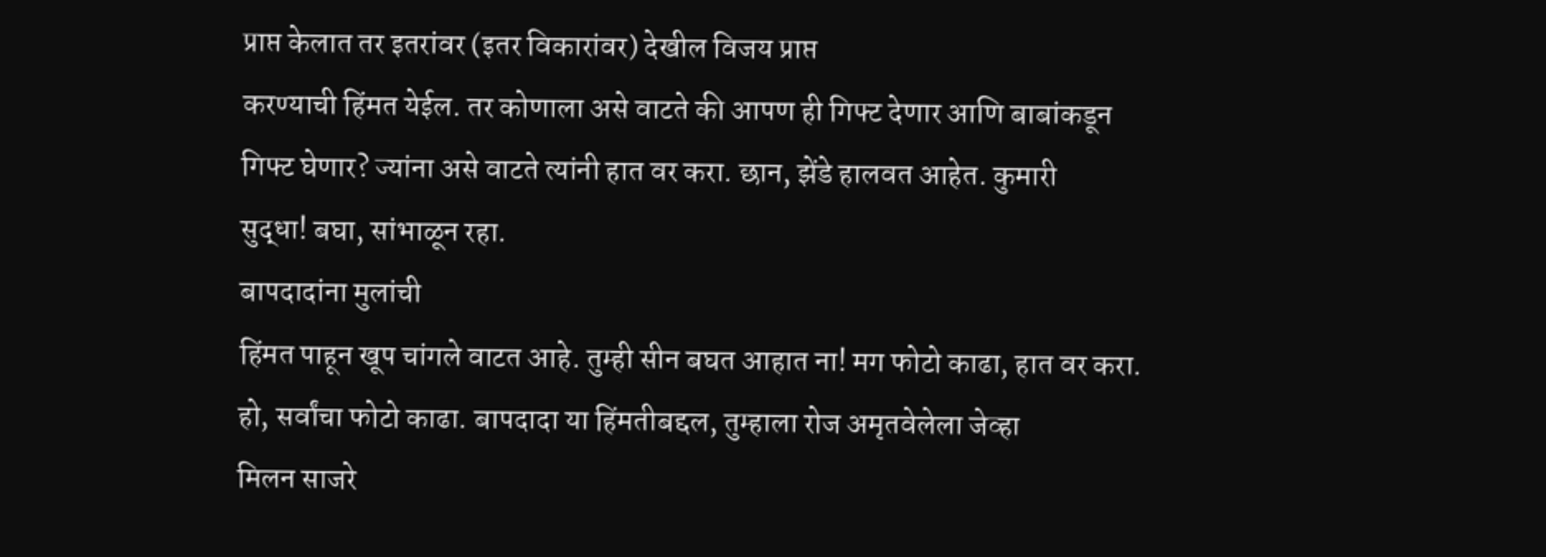प्राप्त केलात तर इतरांवर (इतर विकारांवर) देखील विजय प्राप्त
करण्याची हिंमत येईल. तर कोणाला असे वाटते की आपण ही गिफ्ट देणार आणि बाबांकडून
गिफ्ट घेणार? ज्यांना असे वाटते त्यांनी हात वर करा. छान, झेंडे हालवत आहेत. कुमारी
सुद्धा! बघा, सांभाळून रहा.
बापदादांना मुलांची
हिंमत पाहून खूप चांगले वाटत आहे. तुम्ही सीन बघत आहात ना! मग फोटो काढा, हात वर करा.
हो, सर्वांचा फोटो काढा. बापदादा या हिंमतीबद्दल, तुम्हाला रोज अमृतवेलेला जेव्हा
मिलन साजरे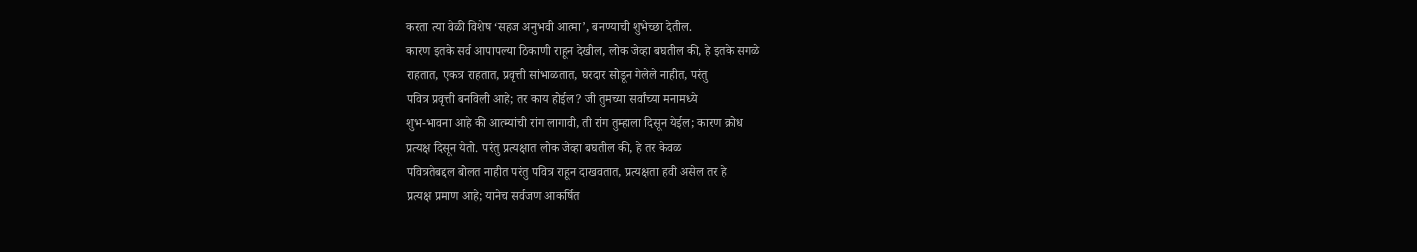करता त्या वेळी विशेष ‘सहज अनुभवी आत्मा’, बनण्याची शुभेच्छा देतील.
कारण इतके सर्व आपापल्या ठिकाणी राहून देखील, लोक जेव्हा बघतील की, हे इतके सगळे
राहतात, एकत्र राहतात, प्रवृत्ती सांभाळतात, घरदार सोडून गेलेले नाहीत, परंतु
पवित्र प्रवृत्ती बनविली आहे; तर काय होईल? जी तुमच्या सर्वांच्या मनामध्ये
शुभ-भावना आहे की आत्म्यांची रांग लागावी, ती रांग तुम्हाला दिसून येईल; कारण क्रोध
प्रत्यक्ष दिसून येतो. परंतु प्रत्यक्षात लोक जेव्हा बघतील की, हे तर केवळ
पवित्रतेबद्दल बोलत नाहीत परंतु पवित्र राहून दाखवतात, प्रत्यक्षता हवी असेल तर हे
प्रत्यक्ष प्रमाण आहे; यानेच सर्वजण आकर्षित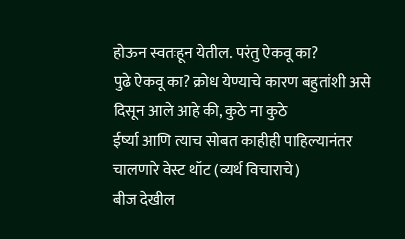होऊन स्वतःहून येतील. परंतु ऐकवू का?
पुढे ऐकवू का? क्रोध येण्याचे कारण बहुतांशी असे दिसून आले आहे की, कुठे ना कुठे
ईर्ष्या आणि त्याच सोबत काहीही पाहिल्यानंतर चालणारे वेस्ट थॉट (व्यर्थ विचाराचे)
बीज देखील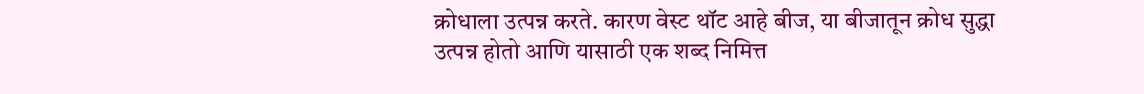क्रोधाला उत्पन्न करते. कारण वेस्ट थॉट आहे बीज, या बीजातून क्रोध सुद्धा
उत्पन्न होतो आणि यासाठी एक शब्द निमित्त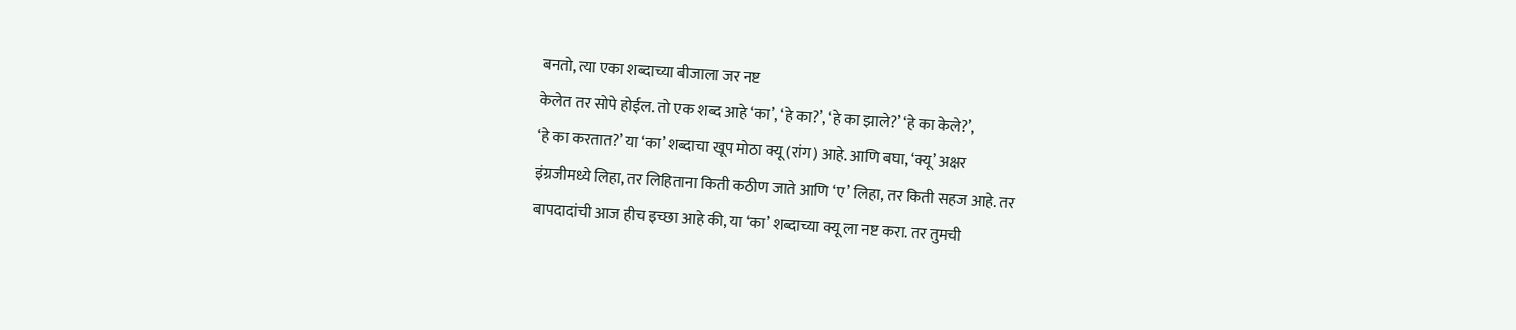बनतो, त्या एका शब्दाच्या बीजाला जर नष्ट
केलेत तर सोपे होईल. तो एक शब्द आहे ‘का’, ‘हे का?’, ‘हे का झाले?’ ‘हे का केले?’,
‘हे का करतात?’ या ‘का’ शब्दाचा खूप मोठा क्यू (रांग) आहे. आणि बघा, ‘क्यू’ अक्षर
इंग्रजीमध्ये लिहा, तर लिहिताना किती कठीण जाते आणि ‘ए’ लिहा, तर किती सहज आहे. तर
बापदादांची आज हीच इच्छा आहे की, या ‘का’ शब्दाच्या क्यू ला नष्ट करा. तर तुमची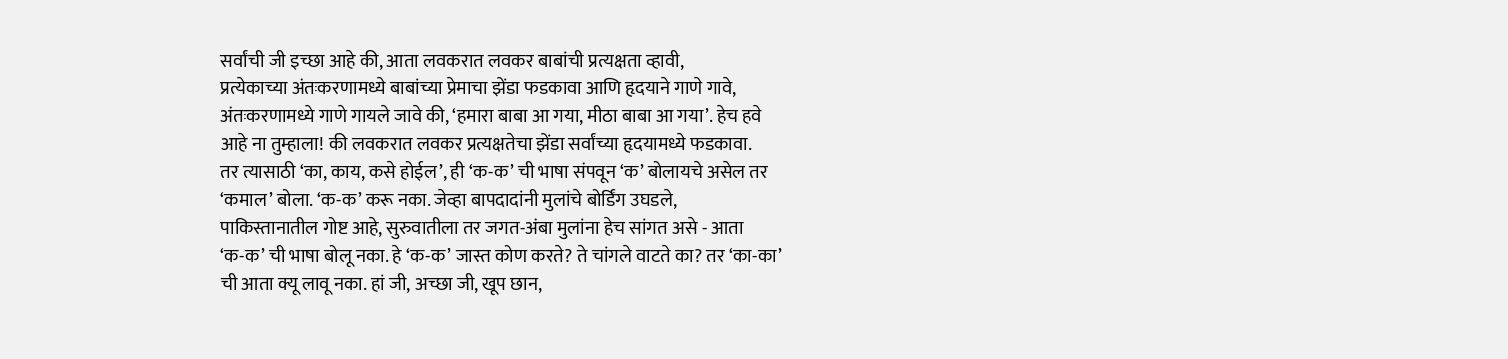सर्वांची जी इच्छा आहे की, आता लवकरात लवकर बाबांची प्रत्यक्षता व्हावी,
प्रत्येकाच्या अंतःकरणामध्ये बाबांच्या प्रेमाचा झेंडा फडकावा आणि हृदयाने गाणे गावे,
अंतःकरणामध्ये गाणे गायले जावे की, ‘हमारा बाबा आ गया, मीठा बाबा आ गया’. हेच हवे
आहे ना तुम्हाला! की लवकरात लवकर प्रत्यक्षतेचा झेंडा सर्वांच्या हृदयामध्ये फडकावा.
तर त्यासाठी ‘का, काय, कसे होईल’, ही ‘क-क’ ची भाषा संपवून ‘क’ बोलायचे असेल तर
‘कमाल’ बोला. ‘क-क’ करू नका. जेव्हा बापदादांनी मुलांचे बोर्डिंग उघडले,
पाकिस्तानातील गोष्ट आहे, सुरुवातीला तर जगत-अंबा मुलांना हेच सांगत असे - आता
‘क-क’ ची भाषा बोलू नका. हे ‘क-क’ जास्त कोण करते? ते चांगले वाटते का? तर ‘का-का’
ची आता क्यू लावू नका. हां जी, अच्छा जी, खूप छान,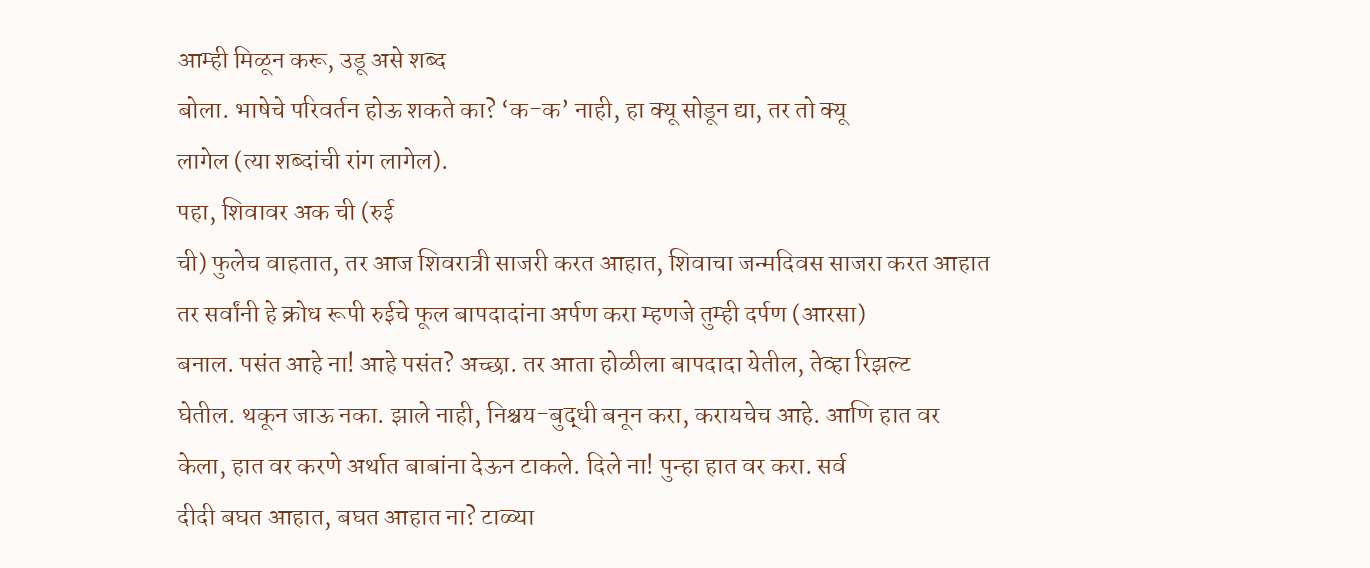आम्ही मिळून करू, उडू असे शब्द
बोला. भाषेचे परिवर्तन होऊ शकते का? ‘क-क’ नाही, हा क्यू सोडून द्या, तर तो क्यू
लागेल (त्या शब्दांची रांग लागेल).
पहा, शिवावर अक ची (रुई
ची) फुलेच वाहतात, तर आज शिवरात्री साजरी करत आहात, शिवाचा जन्मदिवस साजरा करत आहात
तर सर्वांनी हे क्रोध रूपी रुईचे फूल बापदादांना अर्पण करा म्हणजे तुम्ही दर्पण (आरसा)
बनाल. पसंत आहे ना! आहे पसंत? अच्छा. तर आता होळीला बापदादा येतील, तेव्हा रिझल्ट
घेतील. थकून जाऊ नका. झाले नाही, निश्चय-बुद्धी बनून करा, करायचेच आहे. आणि हात वर
केला, हात वर करणे अर्थात बाबांना देऊन टाकले. दिले ना! पुन्हा हात वर करा. सर्व
दीदी बघत आहात, बघत आहात ना? टाळ्या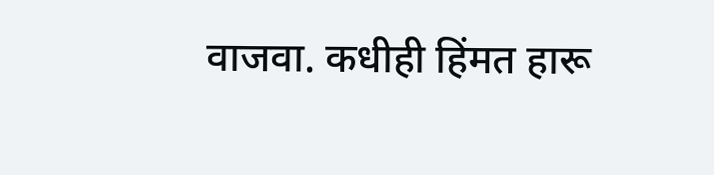वाजवा. कधीही हिंमत हारू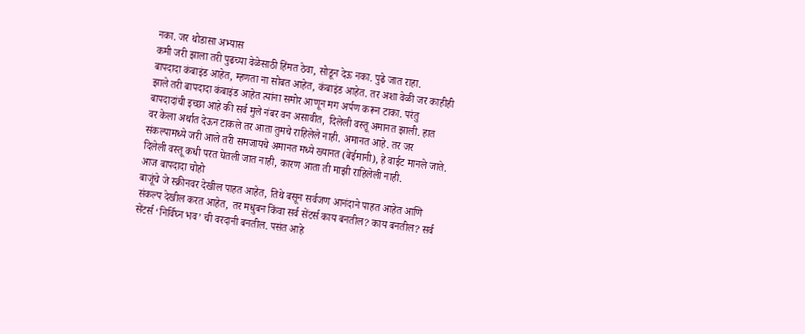नका. जर थोडासा अभ्यास
कमी जरी झाला तरी पुढच्या वेळेसाठी हिंमत ठेवा, सोडून देऊ नका. पुढे जात राहा.
बापदादा कंबाइंड आहेत, म्हणता ना सोबत आहेत, कंबाइंड आहेत. तर अशा वेळी जर काहीही
झाले तरी बापदादा कंबाइंड आहेत त्यांना समोर आणून मग अर्पण करून टाका. परंतु
बापदादांची इच्छा आहे की सर्व मुले नंबर वन असावीत, दिलेली वस्तू अमानत झाली. हात
वर केला अर्थात देऊन टाकले तर आता तुमचे राहिलेले नाही. अमानत आहे. तर जर
संकल्पामध्ये जरी आले तरी समजायचे अमानत मध्ये ख्यानत (बेईमानी), हे वाईट मानले जाते.
दिलेली वस्तू कधी परत घेतली जात नाही, कारण आता ती माझी राहिलेली नाही.
आज बापदादा चोहो
बाजूंचे जे स्क्रीनवर देखील पाहत आहेत, तिथे बसून सर्वजण आनंदाने पाहत आहेत आणि
संकल्प देखील करत आहेत, तर मधुबन किंवा सर्व सेंटर्स काय बनतील? काय बनतील? सर्व
सेंटर्स ‘निर्विघ्न भव’ ची वरदानी बनतील. पसंत आहे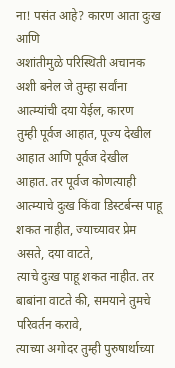ना! पसंत आहे? कारण आता दुःख आणि
अशांतीमुळे परिस्थिती अचानक अशी बनेल जे तुम्हा सर्वांना आत्म्यांची दया येईल, कारण
तुम्ही पूर्वज आहात, पूज्य देखील आहात आणि पूर्वज देखील आहात. तर पूर्वज कोणत्याही
आत्म्याचे दुःख किंवा डिस्टर्बन्स पाहू शकत नाहीत, ज्याच्यावर प्रेम असते, दया वाटते,
त्याचे दुःख पाहू शकत नाहीत. तर बाबांना वाटते की, समयाने तुमचे परिवर्तन करावे,
त्याच्या अगोदर तुम्ही पुरुषार्थाच्या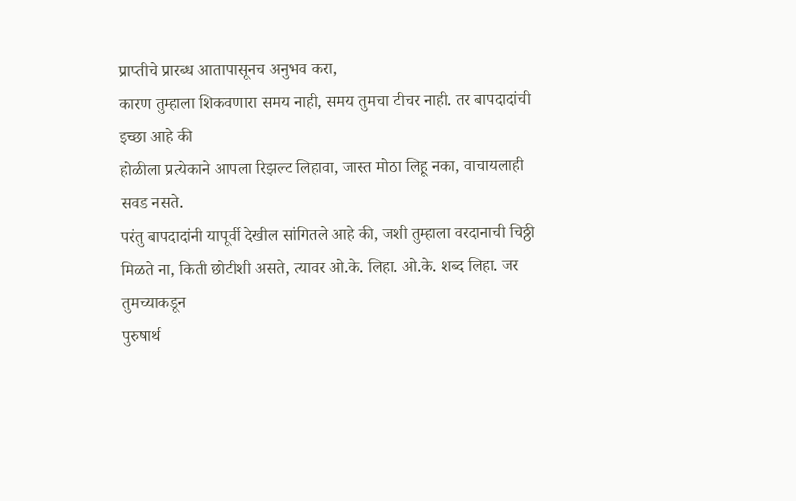प्राप्तीचे प्रारब्ध आतापासूनच अनुभव करा,
कारण तुम्हाला शिकवणारा समय नाही, समय तुमचा टीचर नाही. तर बापदादांची इच्छा आहे की
होळीला प्रत्येकाने आपला रिझल्ट लिहावा, जास्त मोठा लिहू नका, वाचायलाही सवड नसते.
परंतु बापदादांनी यापूर्वी देखील सांगितले आहे की, जशी तुम्हाला वरदानाची चिठ्ठी
मिळते ना, किती छोटीशी असते, त्यावर ओ.के. लिहा. ओ.के. शब्द लिहा. जर तुमच्याकडून
पुरुषार्थ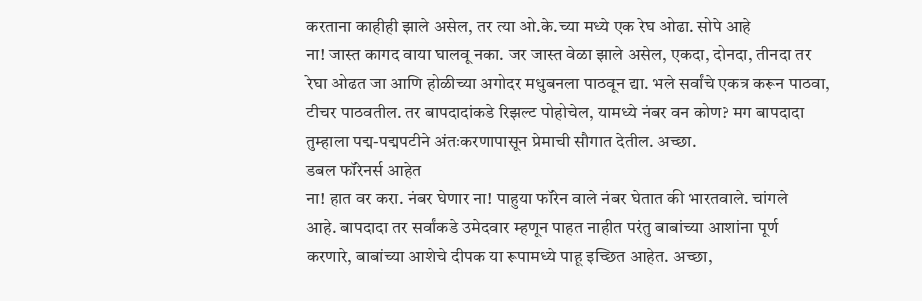करताना काहीही झाले असेल, तर त्या ओ.के.च्या मध्ये एक रेघ ओढा. सोपे आहे
ना! जास्त कागद वाया घालवू नका. जर जास्त वेळा झाले असेल, एकदा, दोनदा, तीनदा तर
रेघा ओढत जा आणि होळीच्या अगोदर मधुबनला पाठवून द्या. भले सर्वांचे एकत्र करून पाठवा,
टीचर पाठवतील. तर बापदादांकडे रिझल्ट पोहोचेल, यामध्ये नंबर वन कोण? मग बापदादा
तुम्हाला पद्म-पद्मपटीने अंतःकरणापासून प्रेमाची सौगात देतील. अच्छा.
डबल फॉरेनर्स आहेत
ना! हात वर करा. नंबर घेणार ना! पाहुया फॉरेन वाले नंबर घेतात की भारतवाले. चांगले
आहे. बापदादा तर सर्वांकडे उमेदवार म्हणून पाहत नाहीत परंतु बाबांच्या आशांना पूर्ण
करणारे, बाबांच्या आशेचे दीपक या रूपामध्ये पाहू इच्छित आहेत. अच्छा,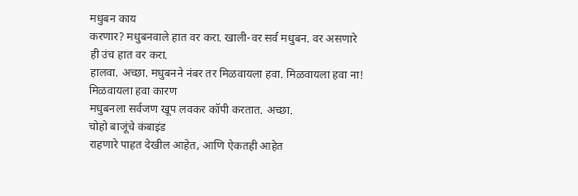मधुबन काय
करणार? मधुबनवाले हात वर करा. खाली-वर सर्व मधुबन. वर असणारे ही उंच हात वर करा.
हालवा. अच्छा. मधुबनने नंबर तर मिळवायला हवा. मिळवायला हवा ना! मिळवायला हवा कारण
मधुबनला सर्वजण खूप लवकर कॉपी करतात. अच्छा.
चोहो बाजूंचे कंबाइंड
राहणारे पाहत देखील आहेत, आणि ऐकतही आहेत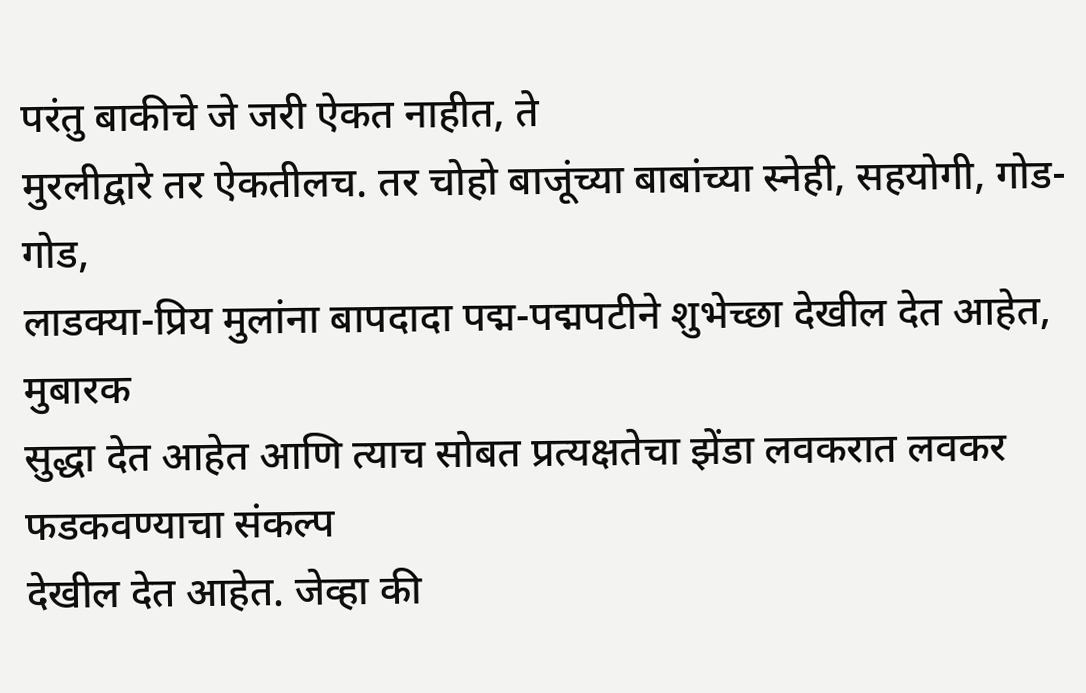परंतु बाकीचे जे जरी ऐकत नाहीत, ते
मुरलीद्वारे तर ऐकतीलच. तर चोहो बाजूंच्या बाबांच्या स्नेही, सहयोगी, गोड-गोड,
लाडक्या-प्रिय मुलांना बापदादा पद्म-पद्मपटीने शुभेच्छा देखील देत आहेत, मुबारक
सुद्धा देत आहेत आणि त्याच सोबत प्रत्यक्षतेचा झेंडा लवकरात लवकर फडकवण्याचा संकल्प
देखील देत आहेत. जेव्हा की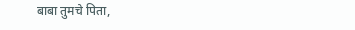बाबा तुमचे पिता,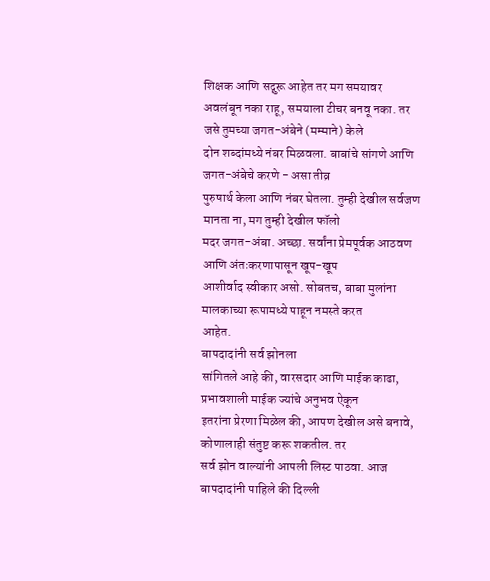शिक्षक आणि सद्गुरू आहेत तर मग समयावर
अवलंबून नका राहू, समयाला टीचर बनवू नका. तर जसे तुमच्या जगत-अंबेने (मम्माने) केले
दोन शब्दांमध्ये नंबर मिळवला. बाबांचे सांगणे आणि जगत-अंबेचे करणे - असा तीव्र
पुरुषार्थ केला आणि नंबर घेतला. तुम्ही देखील सर्वजण मानता ना, मग तुम्ही देखील फॉलो
मदर जगत-अंबा. अच्छा. सर्वांना प्रेमपूर्वक आठवण आणि अंतःकरणापासून खूप-खूप
आशीर्वाद स्वीकार असो. सोबतच, बाबा मुलांना मालकाच्या रूपामध्ये पाहून नमस्ते करत
आहेत.
बापदादांनी सर्व झोनला
सांगितले आहे की, वारसदार आणि माईक काढा, प्रभावशाली माईक ज्यांचे अनुभव ऐकून
इतरांना प्रेरणा मिळेल की, आपण देखील असे बनावे, कोणालाही संतुष्ट करू शकतील. तर
सर्व झोन वाल्यांनी आपली लिस्ट पाठवा. आज बापदादांनी पाहिले की दिल्ली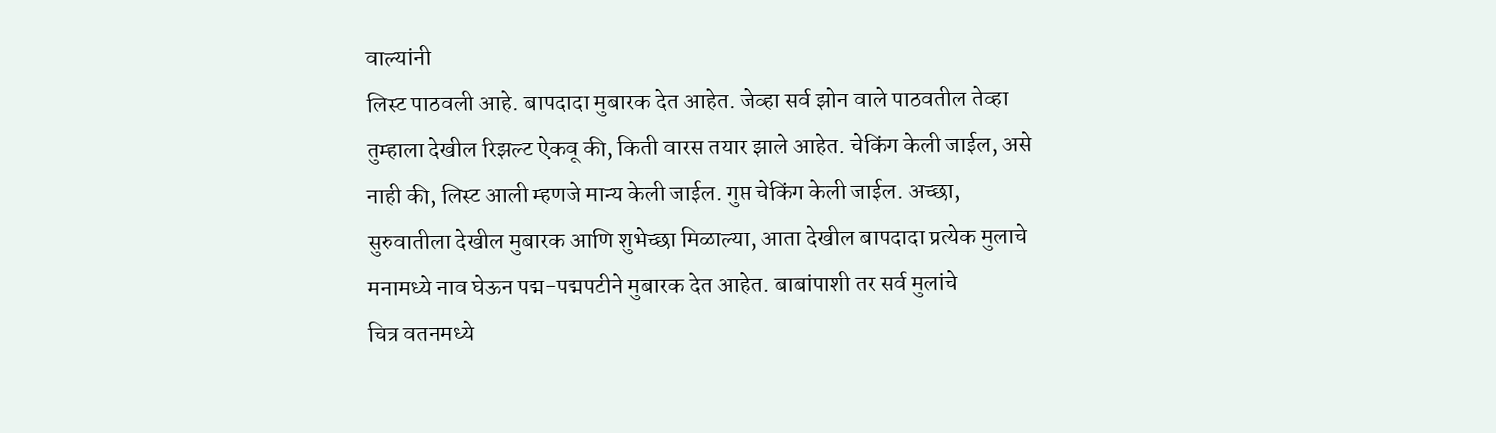वाल्यांनी
लिस्ट पाठवली आहे. बापदादा मुबारक देत आहेत. जेव्हा सर्व झोन वाले पाठवतील तेव्हा
तुम्हाला देखील रिझल्ट ऐकवू की, किती वारस तयार झाले आहेत. चेकिंग केली जाईल, असे
नाही की, लिस्ट आली म्हणजे मान्य केली जाईल. गुप्त चेकिंग केली जाईल. अच्छा,
सुरुवातीला देखील मुबारक आणि शुभेच्छा मिळाल्या, आता देखील बापदादा प्रत्येक मुलाचे
मनामध्ये नाव घेऊन पद्म-पद्मपटीने मुबारक देत आहेत. बाबांपाशी तर सर्व मुलांचे
चित्र वतनमध्ये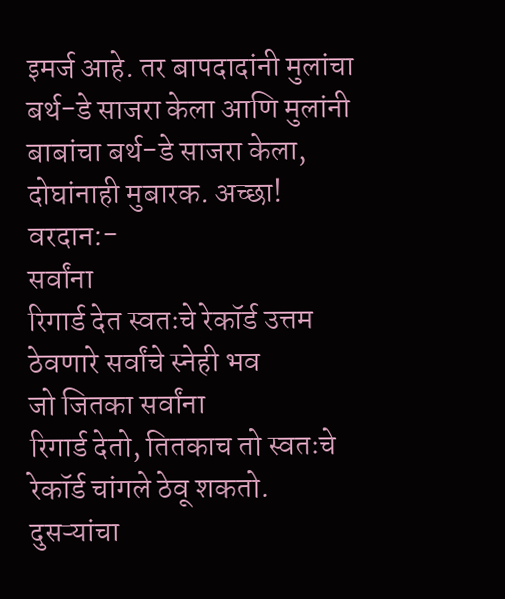इमर्ज आहे. तर बापदादांनी मुलांचा बर्थ-डे साजरा केला आणि मुलांनी
बाबांचा बर्थ-डे साजरा केला, दोघांनाही मुबारक. अच्छा!
वरदान:-
सर्वांना
रिगार्ड देत स्वतःचे रेकॉर्ड उत्तम ठेवणारे सर्वांचे स्नेही भव
जो जितका सर्वांना
रिगार्ड देतो, तितकाच तो स्वतःचे रेकॉर्ड चांगले ठेवू शकतो. दुसऱ्यांचा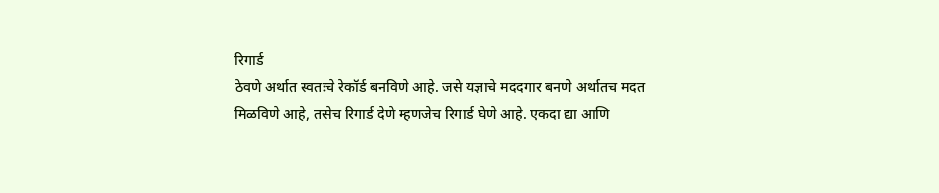रिगार्ड
ठेवणे अर्थात स्वतःचे रेकॉर्ड बनविणे आहे. जसे यज्ञाचे मददगार बनणे अर्थातच मदत
मिळविणे आहे, तसेच रिगार्ड देणे म्हणजेच रिगार्ड घेणे आहे. एकदा द्या आणि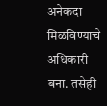अनेकदा
मिळविण्याचे अधिकारी बना. तसेही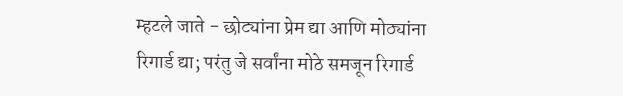म्हटले जाते - छोट्यांना प्रेम द्या आणि मोठ्यांना
रिगार्ड द्या; परंतु जे सर्वांना मोठे समजून रिगार्ड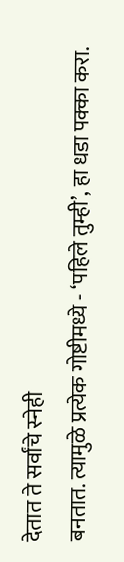देतात ते सर्वांचे स्नेही
बनतात. त्यामुळे प्रत्येक गोष्टीमध्ये - ‘पहिले तुम्ही’, हा धडा पक्का करा.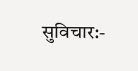सुविचार:-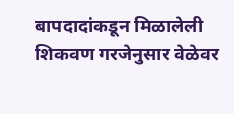बापदादांकडून मिळालेली
शिकवण गरजेनुसार वेळेवर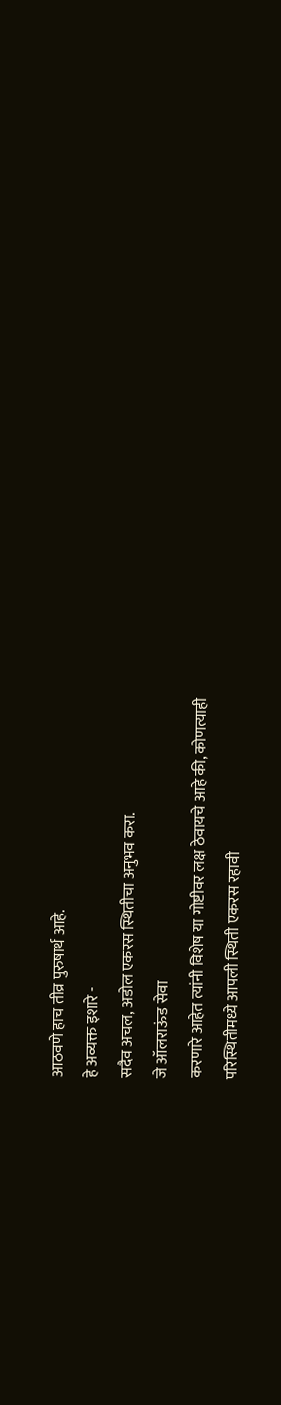आठवणे हाच तीव्र पुरुषार्थ आहे.
हे अव्यक्त इशारे -
सदैव अचल, अडोल एकरस स्थितीचा अनुभव करा.
जे ऑलराऊंड सेवा
करणारे आहेत त्यांनी विशेष या गोष्टीवर लक्ष ठेवायचे आहे की, कोणत्याही
परिस्थितीमध्ये आपली स्थिती एकरस रहावी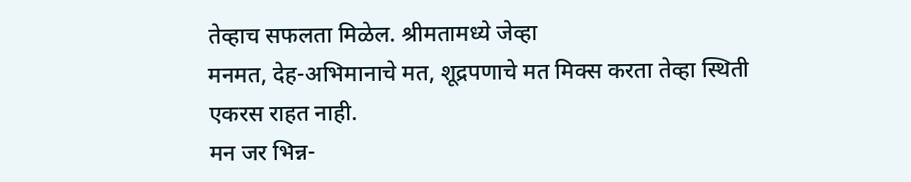तेव्हाच सफलता मिळेल. श्रीमतामध्ये जेव्हा
मनमत, देह-अभिमानाचे मत, शूद्रपणाचे मत मिक्स करता तेव्हा स्थिती एकरस राहत नाही.
मन जर भिन्न-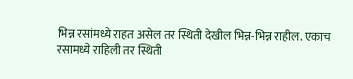भिन्न रसांमध्ये राहत असेल तर स्थिती देखील भिन्न-भिन्न राहील. एकाच
रसामध्ये राहिली तर स्थिती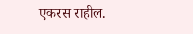एकरस राहील.